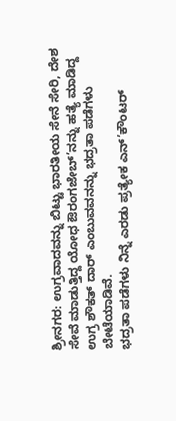ಶ್ರೀನಗರ: ಉಗ್ರವಾದವನ್ನು ಬಿಟ್ಟು ಭಾರತೀಯ ಸೇನೆ ಸೇರಿ, ದೇಶ ಸೇವೆ ಮಾಡುತ್ತಿದ್ದ ಯೋಧ ಔರಂಗಜೇಬ್’ನನ್ನು ಹತ್ಯೆ ಮಾಡಿದ್ದ ಉಗ್ರ ಶೌಕತ್ ದಾರ್ ಎಂಬುವವನನ್ನು ಭದ್ರತಾ ಪಡೆಗಳು ಬೇಟೆಯಾಡಿವೆ.
ಭದ್ರತಾ ಪಡೆಗಳು ನಿನ್ನೆ ಎರಡು ಪ್ರತ್ಯೇಕ ಎನ್’ಕೌಂಟರ್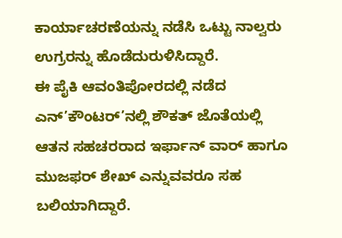ಕಾರ್ಯಾಚರಣೆಯನ್ನು ನಡೆಸಿ ಒಟ್ಟು ನಾಲ್ವರು ಉಗ್ರರನ್ನು ಹೊಡೆದುರುಳಿಸಿದ್ದಾರೆ.
ಈ ಪೈಕಿ ಆವಂತಿಪೋರದಲ್ಲಿ ನಡೆದ ಎನ್’ಕೌಂಟರ್’ನಲ್ಲಿ ಶೌಕತ್ ಜೊತೆಯಲ್ಲಿ ಆತನ ಸಹಚರರಾದ ಇರ್ಫಾನ್ ವಾರ್ ಹಾಗೂ ಮುಜಫರ್ ಶೇಖ್ ಎನ್ನುವವರೂ ಸಹ ಬಲಿಯಾಗಿದ್ದಾರೆ.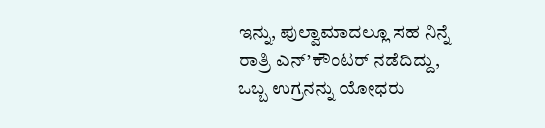ಇನ್ನು, ಪುಲ್ವಾಮಾದಲ್ಲೂ ಸಹ ನಿನ್ನೆ ರಾತ್ರಿ ಎನ್’ಕೌಂಟರ್ ನಡೆದಿದ್ದು, ಒಬ್ಬ ಉಗ್ರನನ್ನು ಯೋಧರು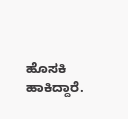ಹೊಸಕಿ ಹಾಕಿದ್ದಾರೆ.